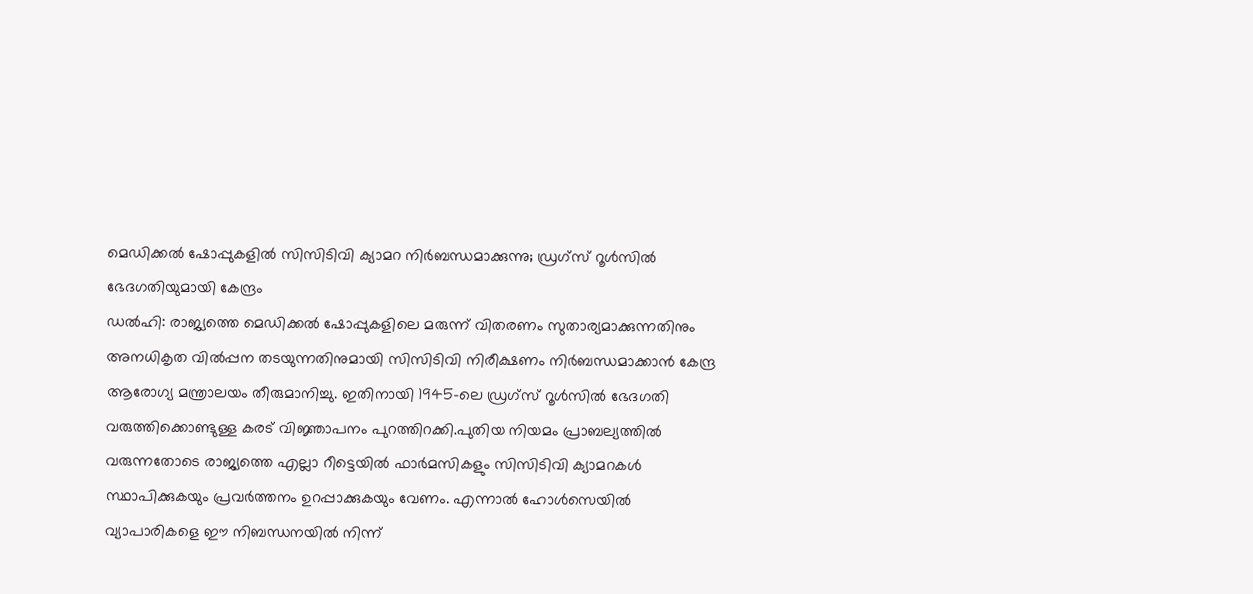മെഡിക്കൽ ഷോപ്പുകളിൽ സിസിടിവി ക്യാമറ നിർബന്ധമാക്കുന്നു; ഡ്രഗ്സ് റൂൾസിൽ ഭേദഗതിയുമായി കേന്ദ്രം
ഡൽഹി: രാജ്യത്തെ മെഡിക്കൽ ഷോപ്പുകളിലെ മരുന്ന് വിതരണം സുതാര്യമാക്കുന്നതിനും അനധികൃത വിൽപ്പന തടയുന്നതിനുമായി സിസിടിവി നിരീക്ഷണം നിർബന്ധമാക്കാൻ കേന്ദ്ര ആരോഗ്യ മന്ത്രാലയം തീരുമാനിച്ചു. ഇതിനായി 1945-ലെ ഡ്രഗ്സ് റൂൾസിൽ ഭേദഗതി വരുത്തിക്കൊണ്ടുള്ള കരട് വിജ്ഞാപനം പുറത്തിറക്കി.പുതിയ നിയമം പ്രാബല്യത്തിൽ വരുന്നതോടെ രാജ്യത്തെ എല്ലാ റീട്ടെയിൽ ഫാർമസികളും സിസിടിവി ക്യാമറകൾ സ്ഥാപിക്കുകയും പ്രവർത്തനം ഉറപ്പാക്കുകയും വേണം. എന്നാൽ ഹോൾസെയിൽ വ്യാപാരികളെ ഈ നിബന്ധനയിൽ നിന്ന്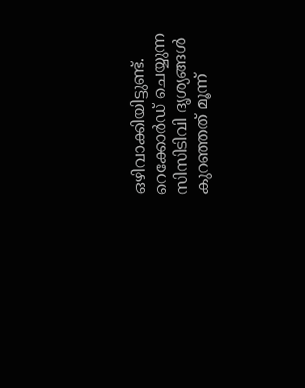ഒഴിവാക്കിയിട്ടുണ്ട്. റെക്കോർഡ് ചെയ്യുന്ന സിസിടിവി ദൃശ്യങ്ങൾ കുറഞ്ഞത് മൂന്ന്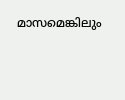മാസമെങ്കിലും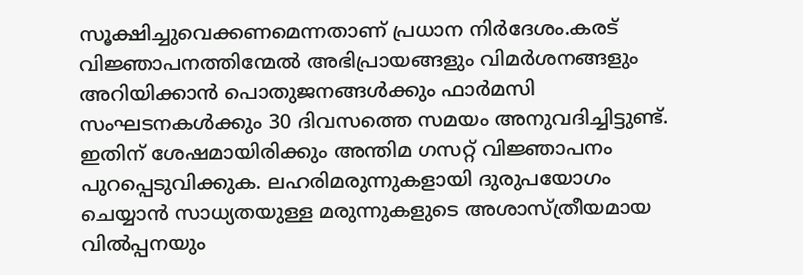സൂക്ഷിച്ചുവെക്കണമെന്നതാണ് പ്രധാന നിർദേശം.കരട് വിജ്ഞാപനത്തിന്മേൽ അഭിപ്രായങ്ങളും വിമർശനങ്ങളും അറിയിക്കാൻ പൊതുജനങ്ങൾക്കും ഫാർമസി സംഘടനകൾക്കും 30 ദിവസത്തെ സമയം അനുവദിച്ചിട്ടുണ്ട്. ഇതിന് ശേഷമായിരിക്കും അന്തിമ ഗസറ്റ് വിജ്ഞാപനം പുറപ്പെടുവിക്കുക. ലഹരിമരുന്നുകളായി ദുരുപയോഗം ചെയ്യാൻ സാധ്യതയുള്ള മരുന്നുകളുടെ അശാസ്ത്രീയമായ വിൽപ്പനയും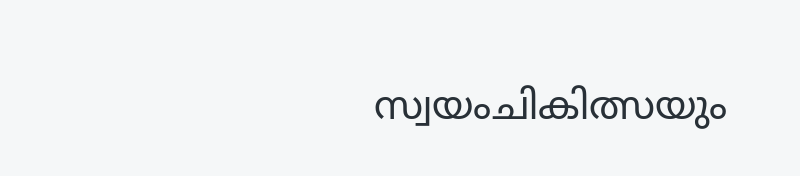സ്വയംചികിത്സയും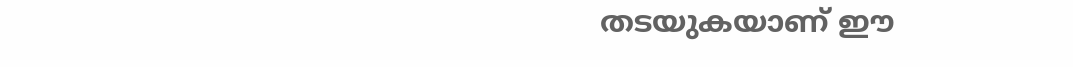തടയുകയാണ് ഈ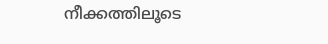നീക്കത്തിലൂടെ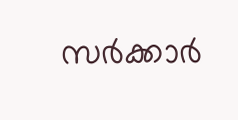സർക്കാർ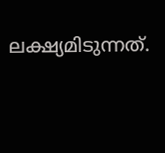ലക്ഷ്യമിടുന്നത്.